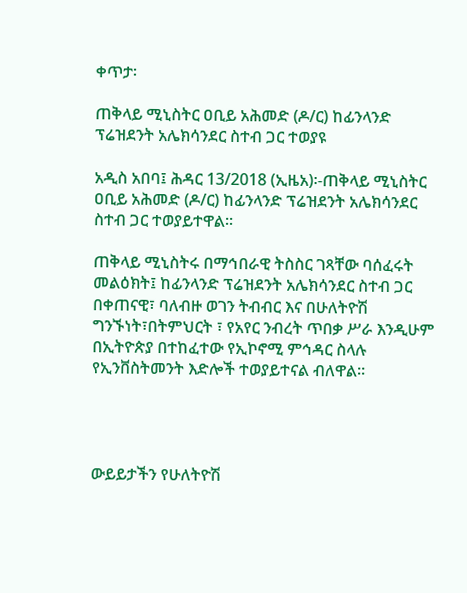ቀጥታ፡

ጠቅላይ ሚኒስትር ዐቢይ አሕመድ (ዶ/ር) ከፊንላንድ ፕሬዝደንት አሌክሳንደር ስተብ ጋር ተወያዩ

አዲስ አበባ፤ ሕዳር 13/2018 (ኢዜአ)፡-ጠቅላይ ሚኒስትር ዐቢይ አሕመድ (ዶ/ር) ከፊንላንድ ፕሬዝደንት አሌክሳንደር ስተብ ጋር ተወያይተዋል፡፡

ጠቅላይ ሚኒስትሩ በማኅበራዊ ትስስር ገጻቸው ባሰፈሩት መልዕክት፤ ከፊንላንድ ፕሬዝደንት አሌክሳንደር ስተብ ጋር በቀጠናዊ፣ ባለብዙ ወገን ትብብር እና በሁለትዮሽ ግንኙነት፣በትምህርት ፣ የአየር ንብረት ጥበቃ ሥራ እንዲሁም በኢትዮጵያ በተከፈተው የኢኮኖሚ ምኅዳር ስላሉ የኢንቨስትመንት እድሎች ተወያይተናል ብለዋል።




ውይይታችን የሁለትዮሽ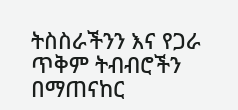ትስስራችንን እና የጋራ ጥቅም ትብብሮችን በማጠናከር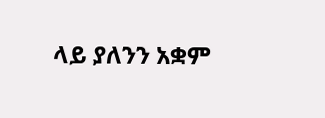ላይ ያለንን አቋም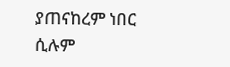ያጠናከረም ነበር ሲሉም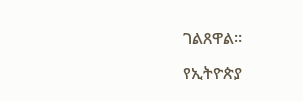ገልጸዋል።

የኢትዮጵያ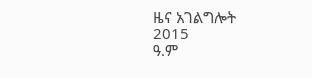ዜና አገልግሎት
2015
ዓ.ም